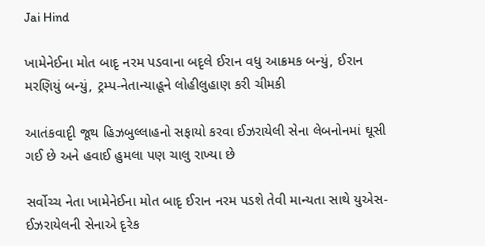Jai Hind

ખામેનેઈના મોત બાદૃ નરમ પડવાના બદૃલે ઈરાન વધુ આક્રમક બન્યું, ઈરાન મરણિયું બન્યું, ટ્રમ્પ-નેતાન્યાહૂને લોહીલુહાણ કરી ચીમકી

આતંકવાદૃી જૂથ હિઝબુલ્લાહનો સફાયો કરવા ઈઝરાયેલી સેના લેબનોનમાં ઘૂસી ગઈ છે અને હવાઈ હુમલા પણ ચાલુ રાખ્યા છે

સર્વોચ્ચ નેતા ખામેનેઈના મોત બાદૃ ઈરાન નરમ પડશે તેવી માન્યતા સાથે યુએસ-ઈઝરાયેલની સેનાએ દૃરેક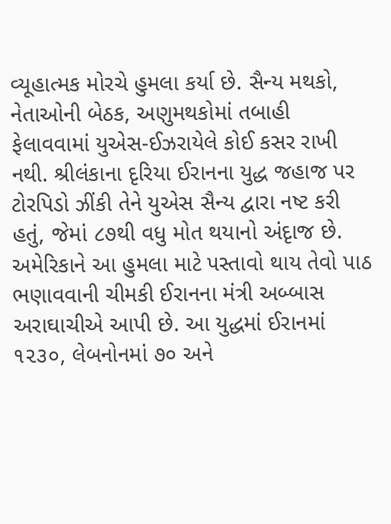વ્યૂહાત્મક મોરચે હુમલા કર્યા છે. સૈન્ય મથકો, નેતાઓની બેઠક, અણુમથકોમાં તબાહી ફેલાવવામાં યુએસ-ઈઝરાયેલે કોઈ કસર રાખી નથી. શ્રીલંકાના દૃરિયા ઈરાનના યુદ્ધ જહાજ પર ટોરપિડો ઝીંકી તેને યુએસ સૈન્ય દ્વારા નષ્ટ કરી હતું, જેમાં ૮૭થી વધુ મોત થયાનો અંદૃાજ છે. અમેરિકાને આ હુમલા માટે પસ્તાવો થાય તેવો પાઠ ભણાવવાની ચીમકી ઈરાનના મંત્રી અબ્બાસ અરાઘાચીએ આપી છે. આ યુદ્ધમાં ઈરાનમાં ૧૨૩૦, લેબનોનમાં ૭૦ અને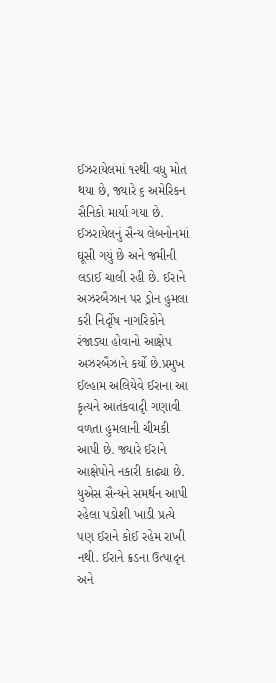ઈઝરાયેલમાં ૧૨થી વધુ મોત થયા છે, જ્યારે ૬ અમેરિકન સૈનિકો માર્યા ગયા છે. ઈઝરાયેલનું સૈન્ય લેબનોનમાં ઘૂસી ગયું છે અને જમીની લડાઈ ચાલી રહી છે. ઈરાને અઝરબૈઝાન પર ડ્રોન હુમલા કરી નિર્દૃોષ નાગરિકોને રંજાડ્યા હોવાનો આક્ષેપ અઝરબૈઝાને કર્યો છે.પ્રમુખ ઈલ્હામ અલિયેવે ઈરાના આ કૃત્યને આતંકવાદૃી ગણાવી વળતા હુમલાની ચીમકી આપી છે. જ્યારે ઈરાને આક્ષેપોને નકારી કાઢ્યા છે. યુએસ સૈન્યને સમર્થન આપી રહેલા પડોશી ખાડી પ્રત્યે પણ ઈરાને કોઈ રહેમ રાખી નથી. ઈરાને ક્રડના ઉત્પાદૃન અને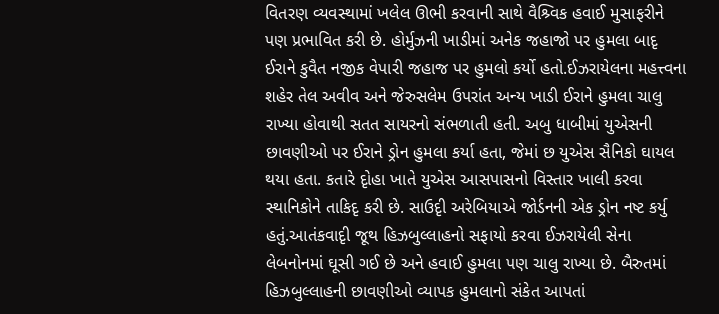વિતરણ વ્યવસ્થામાં ખલેલ ઊભી કરવાની સાથે વૈશ્ર્વિક હવાઈ મુસાફરીને પણ પ્રભાવિત કરી છે. હોર્મુઝની ખાડીમાં અનેક જહાજો પર હુમલા બાદૃ ઈરાને કુવૈત નજીક વેપારી જહાજ પર હુમલો કર્યો હતો.ઈઝરાયેલના મહત્ત્વના શહેર તેલ અવીવ અને જેરુસલેમ ઉપરાંત અન્ય ખાડી ઈરાને હુમલા ચાલુ રાખ્યા હોવાથી સતત સાયરનો સંભળાતી હતી. અબુ ધાબીમાં યુએસની છાવણીઓ પર ઈરાને ડ્રોન હુમલા કર્યા હતા, જેમાં છ યુએસ સૈનિકો ઘાયલ થયા હતા. કતારે દૃોહા ખાતે યુએસ આસપાસનો વિસ્તાર ખાલી કરવા સ્થાનિકોને તાકિદૃ કરી છે. સાઉદૃી અરેબિયાએ જોર્ડનની એક ડ્રોન નષ્ટ કર્યુ હતું.આતંકવાદૃી જૂથ હિઝબુલ્લાહનો સફાયો કરવા ઈઝરાયેલી સેના લેબનોનમાં ઘૂસી ગઈ છે અને હવાઈ હુમલા પણ ચાલુ રાખ્યા છે. બૈરુતમાં હિઝબુલ્લાહની છાવણીઓ વ્યાપક હુમલાનો સંકેત આપતાં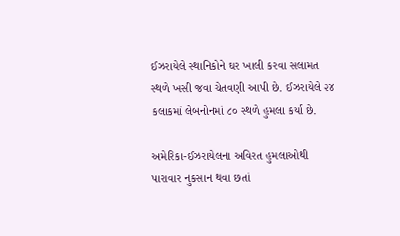ઈઝરાયેલે સ્થાનિકોને ઘર ખાલી કરવા સલામત સ્થળે ખસી જવા ચેતવણી આપી છે. ઈઝરાયેલે ૨૪ કલાકમાં લેબનોનમાં ૮૦ સ્થળે હુમલા કર્યા છે.

અમેરિકા-ઈઝરાયેલના અવિરત હુમલાઓથી પારાવાર નુકસાન થવા છતાં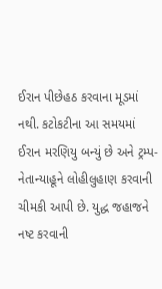ઈરાન પીછેહઠ કરવાના મૂડમાં નથી. કટોકટીના આ સમયમાં ઈરાન મરણિયુ બન્યું છે અને ટ્રમ્પ-નેતાન્યાહૂને લોહીલુહાણ કરવાની ચીમકી આપી છે. યુદ્ધ જહાજને નષ્ટ કરવાની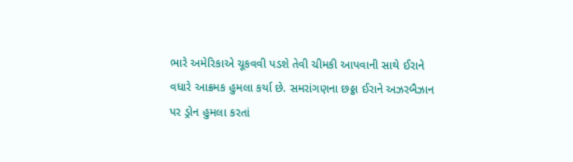ભારે અમેરિકાએ ચૂકવવી પડશે તેવી ચીમકી આપવાની સાથે ઈરાને વધારે આક્રમક હુમલા કર્યા છે. સમરાંગણના છઠ્ઠા ઈરાને અઝરબૈઝાન પર ડ્રોન હુમલા કરતાં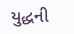યુદ્ધની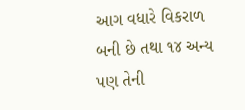આગ વધારે વિકરાળ બની છે તથા ૧૪ અન્ય પણ તેની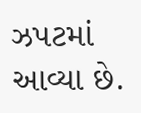ઝપટમાં આવ્યા છે.